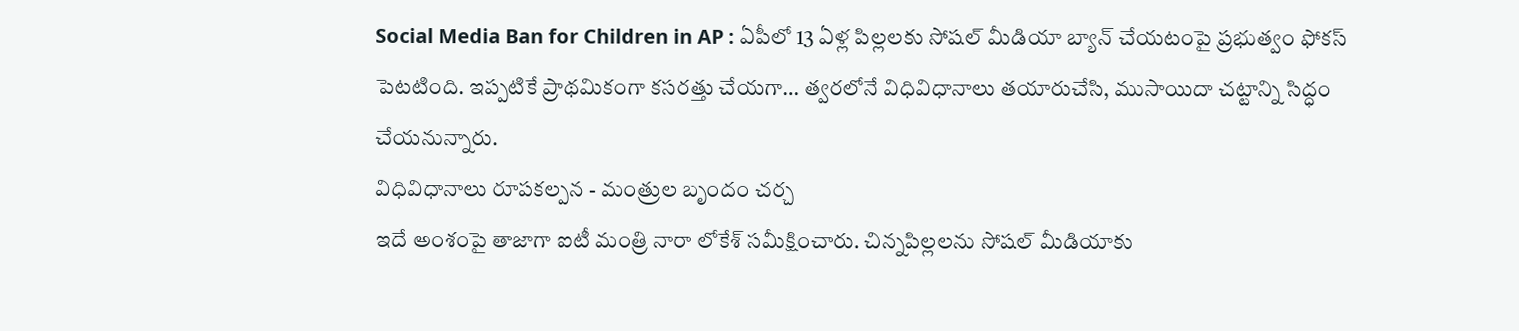Social Media Ban for Children in AP : ఏపీలో 13 ఏళ్ల పిల్లలకు సోషల్ మీడియా బ్యాన్ చేయటంపై ప్రభుత్వం ఫోకస్ పెటటింది. ఇప్పటికే ప్రాథమికంగా కసరత్తు చేయగా… త్వరలోనే విధివిధానాలు తయారుచేసి, ముసాయిదా చట్టాన్ని సిద్ధం చేయనున్నారు.
విధివిధానాలు రూపకల్పన - మంత్రుల బృందం చర్చ
ఇదే అంశంపై తాజాగా ఐటీ మంత్రి నారా లోకేశ్ సమీక్షించారు. చిన్నపిల్లలను సోషల్ మీడియాకు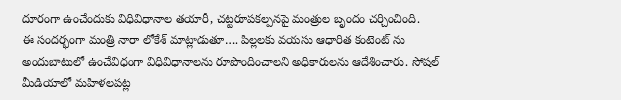దూరంగా ఉంచేందుకు విధివిధానాల తయారీ, చట్టరూపకల్పనపై మంత్రుల బృందం చర్చించింది.
ఈ సందర్భంగా మంత్రి నారా లోకేశ్ మాట్లాడుతూ…. పిల్లలకు వయసు ఆధారిత కంటెంట్ ను అందుబాటులో ఉంచేవిధంగా విధివిధానాలను రూపొందించాలని అధికారులను ఆదేశించారు. సోషల్ మీడియాలో మహిళలపట్ల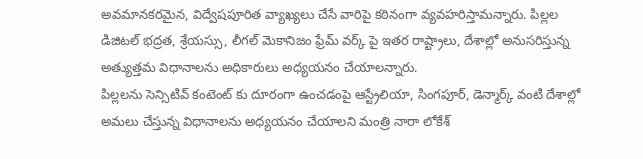అవమానకరమైన, విద్వేషపూరిత వ్యాఖ్యలు చేసే వారిపై కఠినంగా వ్యవహరిస్తామన్నారు. పిల్లల డిజిటల్ భద్రత, శ్రేయస్సు, లీగల్ మెకానిజం ఫ్రేమ్ వర్క్ పై ఇతర రాష్ట్రాలు, దేశాల్లో అనుసరిస్తున్న అత్యుత్తమ విధానాలను అధికారులు అధ్యయనం చేయాలన్నారు.
పిల్లలను సెన్సిటివ్ కంటెంట్ కు దూరంగా ఉంచడంపై ఆస్ట్రేలియా, సింగపూర్, డెన్మార్క్ వంటి దేశాల్లో అమలు చేస్తున్న విధానాలను అధ్యయనం చేయాలని మంత్రి నారా లోకేశ్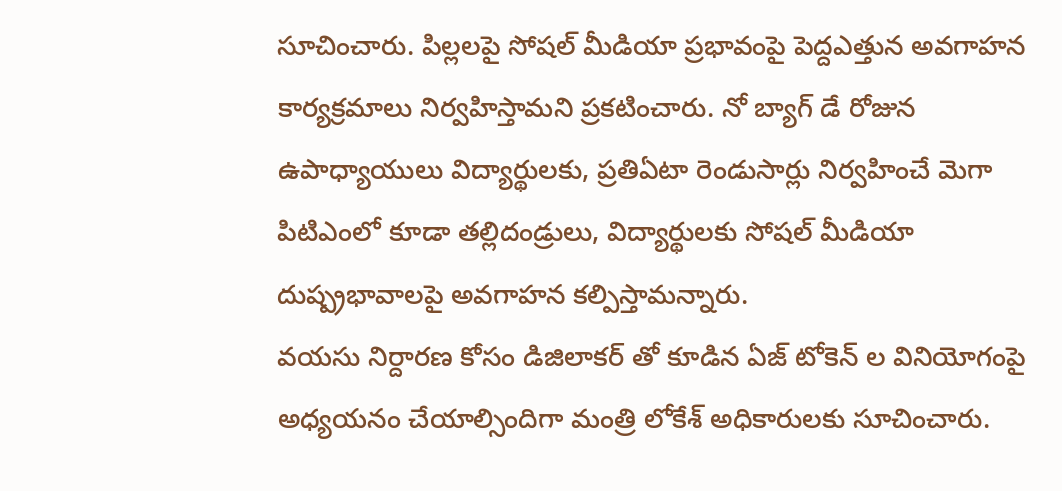సూచించారు. పిల్లలపై సోషల్ మీడియా ప్రభావంపై పెద్దఎత్తున అవగాహన కార్యక్రమాలు నిర్వహిస్తామని ప్రకటించారు. నో బ్యాగ్ డే రోజున ఉపాధ్యాయులు విద్యార్థులకు, ప్రతిఏటా రెండుసార్లు నిర్వహించే మెగా పిటిఎంలో కూడా తల్లిదండ్రులు, విద్యార్థులకు సోషల్ మీడియా దుష్ప్రభావాలపై అవగాహన కల్పిస్తామన్నారు.
వయసు నిర్దారణ కోసం డిజిలాకర్ తో కూడిన ఏజ్ టోకెన్ ల వినియోగంపై అధ్యయనం చేయాల్సిందిగా మంత్రి లోకేశ్ అధికారులకు సూచించారు.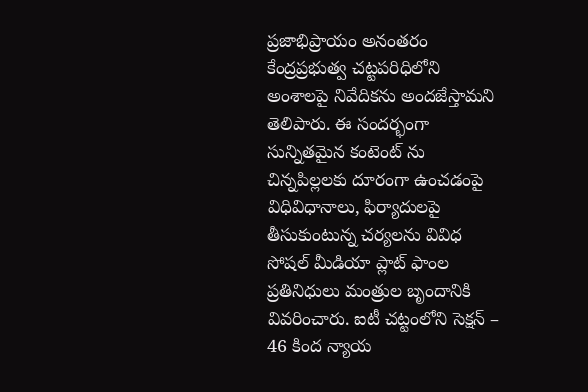ప్రజాభిప్రాయం అనంతరం కేంద్రప్రభుత్వ చట్టపరిధిలోని అంశాలపై నివేదికను అందజేస్తామని తెలిపారు. ఈ సందర్భంగా సున్నితమైన కంటెంట్ ను చిన్నపిల్లలకు దూరంగా ఉంచడంపై విధివిధానాలు, ఫిర్యాదులపై తీసుకుంటున్న చర్యలను వివిధ సోషల్ మీడియా ప్లాట్ ఫాంల ప్రతినిధులు మంత్రుల బృందానికి వివరించారు. ఐటీ చట్టంలోని సెక్షన్ – 46 కింద న్యాయ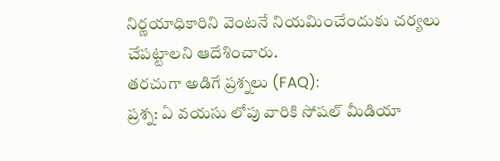నిర్ణయాధికారిని వెంటనే నియమించేందుకు చర్యలు చేపట్టాలని ఆదేశించారు.
తరచుగా అడిగే ప్రశ్నలు (FAQ):
ప్రశ్న: ఏ వయసు లోపు వారికి సోషల్ మీడియా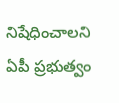నిషేధించాలని ఏపీ ప్రభుత్వం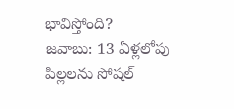భావిస్తోంది?
జవాబు: 13 ఏళ్లలోపు పిల్లలను సోషల్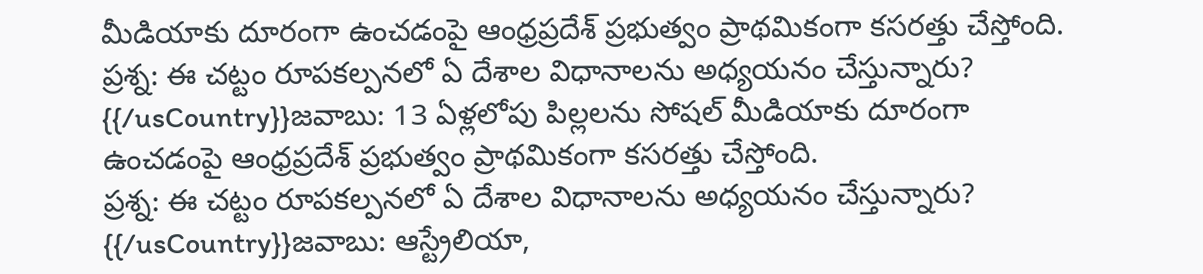మీడియాకు దూరంగా ఉంచడంపై ఆంధ్రప్రదేశ్ ప్రభుత్వం ప్రాథమికంగా కసరత్తు చేస్తోంది.
ప్రశ్న: ఈ చట్టం రూపకల్పనలో ఏ దేశాల విధానాలను అధ్యయనం చేస్తున్నారు?
{{/usCountry}}జవాబు: 13 ఏళ్లలోపు పిల్లలను సోషల్ మీడియాకు దూరంగా ఉంచడంపై ఆంధ్రప్రదేశ్ ప్రభుత్వం ప్రాథమికంగా కసరత్తు చేస్తోంది.
ప్రశ్న: ఈ చట్టం రూపకల్పనలో ఏ దేశాల విధానాలను అధ్యయనం చేస్తున్నారు?
{{/usCountry}}జవాబు: ఆస్ట్రేలియా,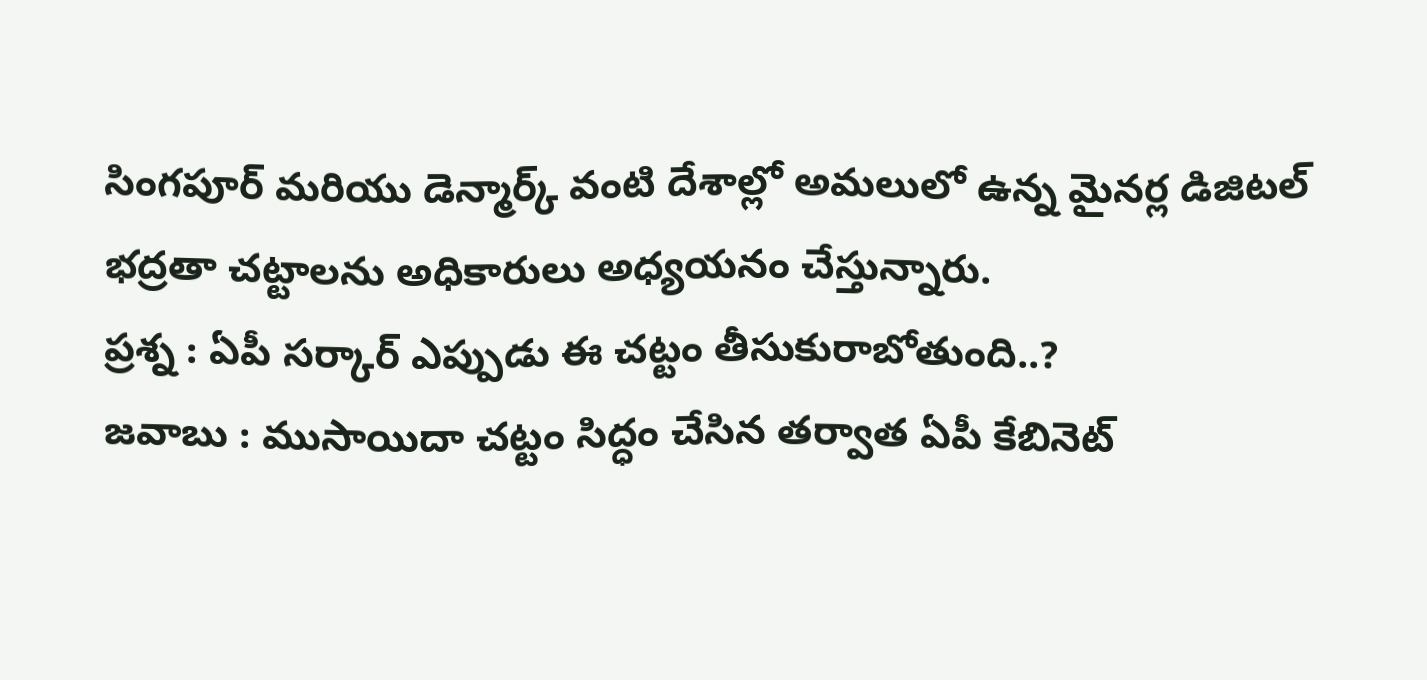సింగపూర్ మరియు డెన్మార్క్ వంటి దేశాల్లో అమలులో ఉన్న మైనర్ల డిజిటల్ భద్రతా చట్టాలను అధికారులు అధ్యయనం చేస్తున్నారు.
ప్రశ్న : ఏపీ సర్కార్ ఎప్పుడు ఈ చట్టం తీసుకురాబోతుంది..?
జవాబు : ముసాయిదా చట్టం సిద్ధం చేసిన తర్వాత ఏపీ కేబినెట్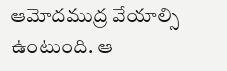ఆమోదముద్ర వేయాల్సి ఉంటుంది. ఆ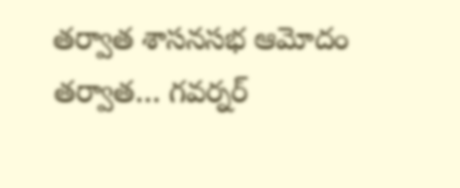తర్వాత శాసనసభ ఆమోదం తర్వాత… గవర్నర్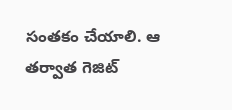సంతకం చేయాలి. ఆ తర్వాత గెజిట్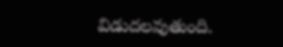విడుదలవుతుంది.